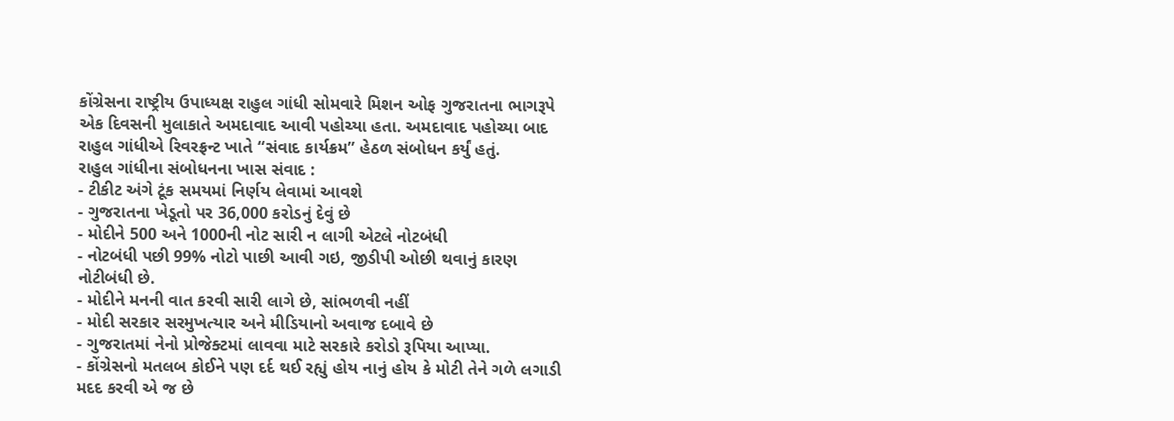કોંગ્રેસના રાષ્ટ્રીય ઉપાધ્યક્ષ રાહુલ ગાંધી સોમવારે મિશન ઓફ ગુજરાતના ભાગરૂપે એક દિવસની મુલાકાતે અમદાવાદ આવી પહોચ્યા હતા. અમદાવાદ પહોચ્યા બાદ રાહુલ ગાંધીએ રિવરફ્રન્ટ ખાતે “સંવાદ કાર્યક્રમ” હેઠળ સંબોધન કર્યું હતું.
રાહુલ ગાંધીના સંબોધનના ખાસ સંવાદ :
- ટીકીટ અંગે ટૂંક સમયમાં નિર્ણય લેવામાં આવશે
- ગુજરાતના ખેડૂતો પર 36,000 કરોડનું દેવું છે
- મોદીને 500 અને 1000ની નોટ સારી ન લાગી એટલે નોટબંધી
- નોટબંધી પછી 99% નોટો પાછી આવી ગઇ, જીડીપી ઓછી થવાનું કારણ નોટીબંધી છે.
- મોદીને મનની વાત કરવી સારી લાગે છે, સાંભળવી નહીં
- મોદી સરકાર સરમુખત્યાર અને મીડિયાનો અવાજ દબાવે છે
- ગુજરાતમાં નેનો પ્રોજેક્ટમાં લાવવા માટે સરકારે કરોડો રૂપિયા આપ્યા.
- કોંગ્રેસનો મતલબ કોઈને પણ દર્દ થઈ રહ્યું હોય નાનું હોય કે મોટી તેને ગળે લગાડી મદદ કરવી એ જ છે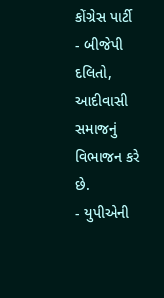કોંગ્રેસ પાર્ટી
- બીજેપી દલિતો, આદીવાસી સમાજનું વિભાજન કરે છે.
- યુપીએની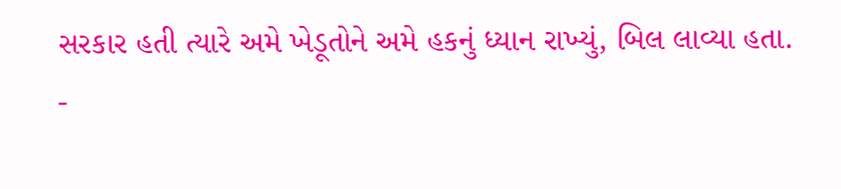સરકાર હતી ત્યારે અમે ખેડૂતોને અમે હકનું ધ્યાન રાખ્યું, બિલ લાવ્યા હતા.
-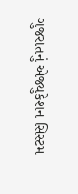ગુજરાતનું એજ્યુકેશન સિસ્ટમ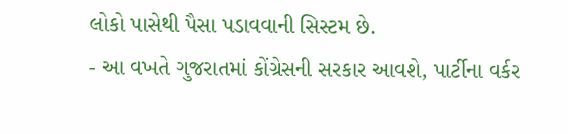લોકો પાસેથી પૈસા પડાવવાની સિસ્ટમ છે.
- આ વખતે ગુજરાતમાં કોંગ્રેસની સરકાર આવશે, પાર્ટીના વર્કર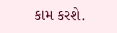કામ કરશે.